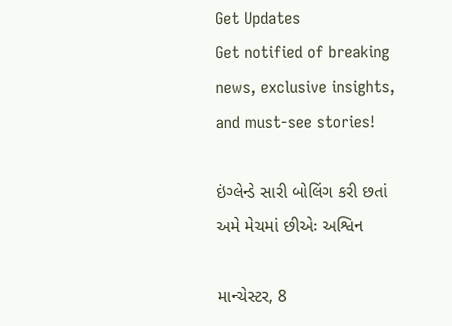Get Updates
Get notified of breaking news, exclusive insights, and must-see stories!

ઇંગ્લેન્ડે સારી બોલિંગ કરી છતાં અમે મેચમાં છીએઃ અશ્વિન

માન્ચેસ્ટર, 8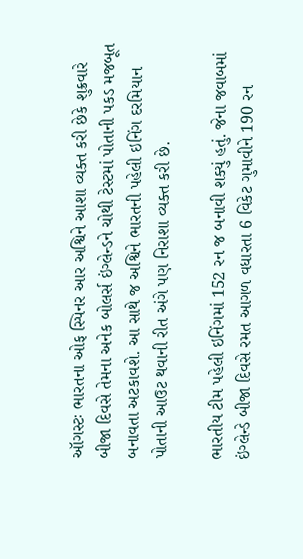ઑગસ્ટઃ ભારતના ઓફ સ્પિનર આર અશ્વિને આશા વ્યક્ત કરી છેકે શુક્રવારે બીજા દિવસે તેમના અનેક બોલર્સ ઇંગ્લેન્ડને ચોથી ટેસ્ટમાં પોતાની પકડ મજબૂત બનાવતા અટકાવશે. આ સાથે જ અશ્વિને ભારતની પહેલી ઇનિંગ દરમિયાન પોતાની આઉટ થવાની રીત અંગે પણ નિરાશા વ્યક્ત કરી છે.

ભારતીય ટીમ પહેલી ઇનિંગમાં 152 રન જ બનાવી શક્યું હતું. જેના જવાબમાં ઇંગ્લેન્ડે બીજા દિવસે રમત આગળ વધારતા 6 વિકેટ ગુમાવીને 190 રન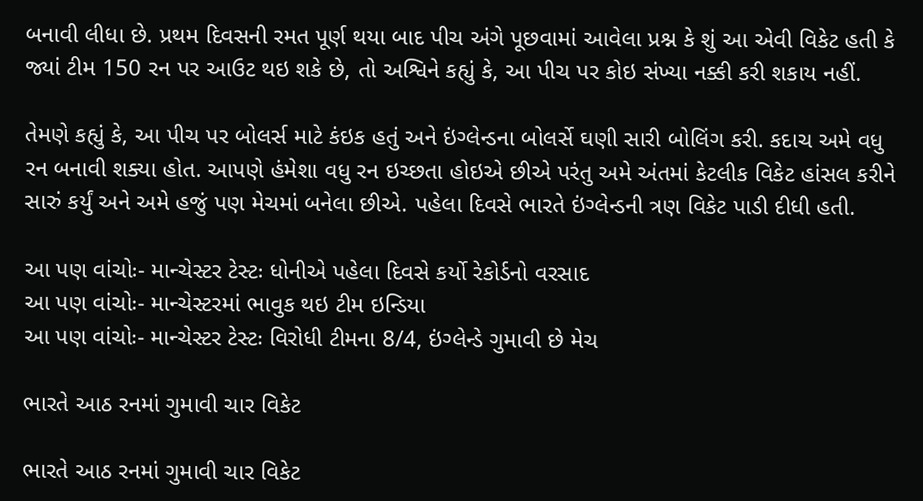બનાવી લીધા છે. પ્રથમ દિવસની રમત પૂર્ણ થયા બાદ પીચ અંગે પૂછવામાં આવેલા પ્રશ્ન કે શું આ એવી વિકેટ હતી કે જ્યાં ટીમ 150 રન પર આઉટ થઇ શકે છે, તો અશ્વિને કહ્યું કે, આ પીચ પર કોઇ સંખ્યા નક્કી કરી શકાય નહીં.

તેમણે કહ્યું કે, આ પીચ પર બોલર્સ માટે કંઇક હતું અને ઇંગ્લેન્ડના બોલર્સે ઘણી સારી બોલિંગ કરી. કદાચ અમે વધુ રન બનાવી શક્યા હોત. આપણે હંમેશા વધુ રન ઇચ્છતા હોઇએ છીએ પરંતુ અમે અંતમાં કેટલીક વિકેટ હાંસલ કરીને સારું કર્યું અને અમે હજું પણ મેચમાં બનેલા છીએ. પહેલા દિવસે ભારતે ઇંગ્લેન્ડની ત્રણ વિકેટ પાડી દીધી હતી.

આ પણ વાંચોઃ- માન્ચેસ્ટર ટેસ્ટઃ ધોનીએ પહેલા દિવસે કર્યો રેકોર્ડનો વરસાદ
આ પણ વાંચોઃ- માન્ચેસ્ટરમાં ભાવુક થઇ ટીમ ઇન્ડિયા
આ પણ વાંચોઃ- માન્ચેસ્ટર ટેસ્ટઃ વિરોધી ટીમના 8/4, ઇંગ્લેન્ડે ગુમાવી છે મેચ

ભારતે આઠ રનમાં ગુમાવી ચાર વિકેટ

ભારતે આઠ રનમાં ગુમાવી ચાર વિકેટ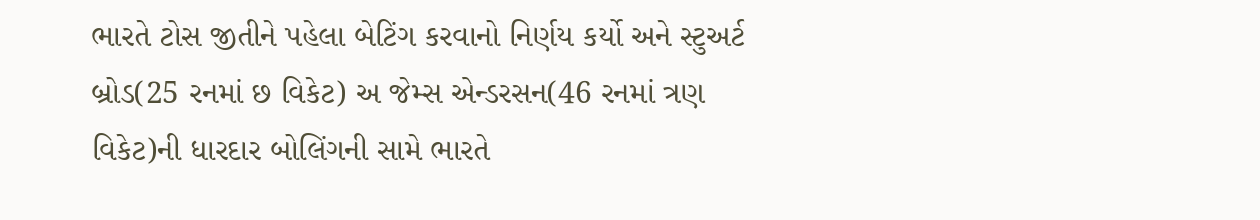ભારતે ટોસ જીતીને પહેલા બેટિંગ કરવાનો નિર્ણય કર્યો અને સ્ટુઅર્ટ બ્રોડ(25 રનમાં છ વિકેટ) અ જેમ્સ એન્ડરસન(46 રનમાં ત્રણ વિકેટ)ની ધારદાર બોલિંગની સામે ભારતે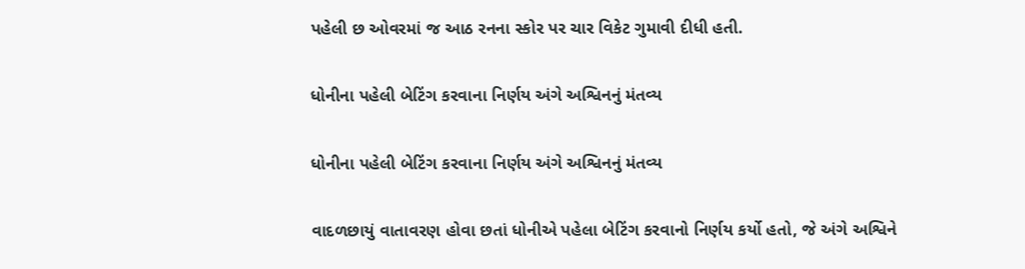પહેલી છ ઓવરમાં જ આઠ રનના સ્કોર પર ચાર વિકેટ ગુમાવી દીધી હતી.

ધોનીના પહેલી બેટિંગ કરવાના નિર્ણય અંગે અશ્વિનનું મંતવ્ય

ધોનીના પહેલી બેટિંગ કરવાના નિર્ણય અંગે અશ્વિનનું મંતવ્ય

વાદળછાયું વાતાવરણ હોવા છતાં ધોનીએ પહેલા બેટિંગ કરવાનો નિર્ણય કર્યો હતો, જે અંગે અશ્વિને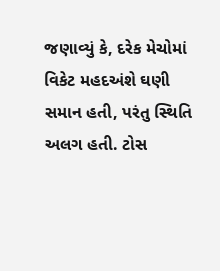જણાવ્યું કે, દરેક મેચોમાં વિકેટ મહદઅંશે ઘણી સમાન હતી, પરંતુ સ્થિતિ અલગ હતી. ટોસ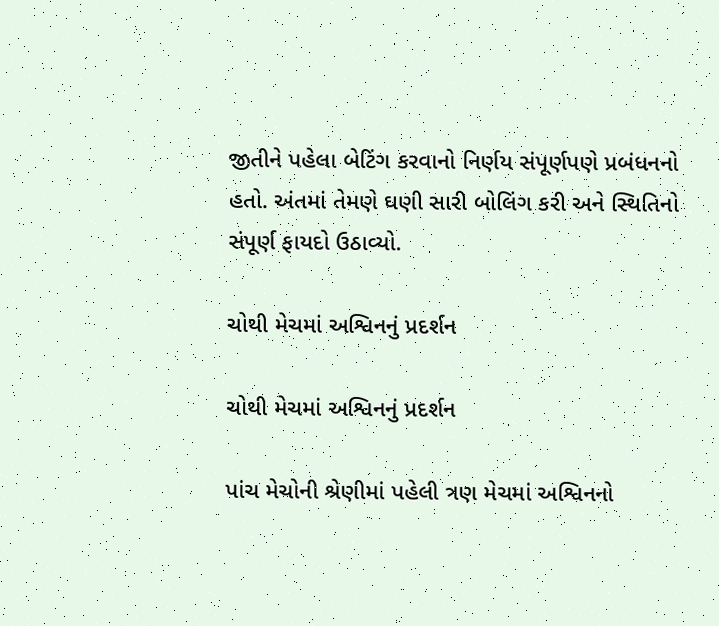જીતીને પહેલા બેટિંગ કરવાનો નિર્ણય સંપૂર્ણપણે પ્રબંધનનો હતો. અંતમાં તેમણે ઘણી સારી બોલિંગ કરી અને સ્થિતિનો સંપૂર્ણ ફાયદો ઉઠાવ્યો.

ચોથી મેચમાં અશ્વિનનું પ્રદર્શન

ચોથી મેચમાં અશ્વિનનું પ્રદર્શન

પાંચ મેચોની શ્રેણીમાં પહેલી ત્રણ મેચમાં અશ્વિનનો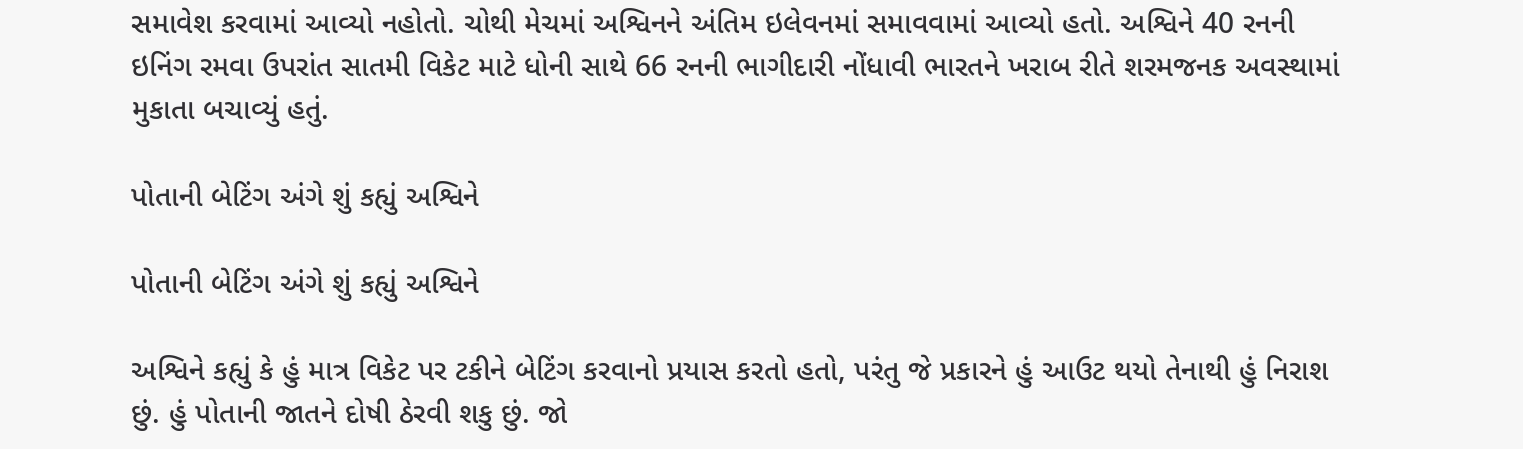સમાવેશ કરવામાં આવ્યો નહોતો. ચોથી મેચમાં અશ્વિનને અંતિમ ઇલેવનમાં સમાવવામાં આવ્યો હતો. અશ્વિને 40 રનની ઇનિંગ રમવા ઉપરાંત સાતમી વિકેટ માટે ધોની સાથે 66 રનની ભાગીદારી નોંધાવી ભારતને ખરાબ રીતે શરમજનક અવસ્થામાં મુકાતા બચાવ્યું હતું.

પોતાની બેટિંગ અંગે શું કહ્યું અશ્વિને

પોતાની બેટિંગ અંગે શું કહ્યું અશ્વિને

અશ્વિને કહ્યું કે હું માત્ર વિકેટ પર ટકીને બેટિંગ કરવાનો પ્રયાસ કરતો હતો, પરંતુ જે પ્રકારને હું આઉટ થયો તેનાથી હું નિરાશ છું. હું પોતાની જાતને દોષી ઠેરવી શકુ છું. જો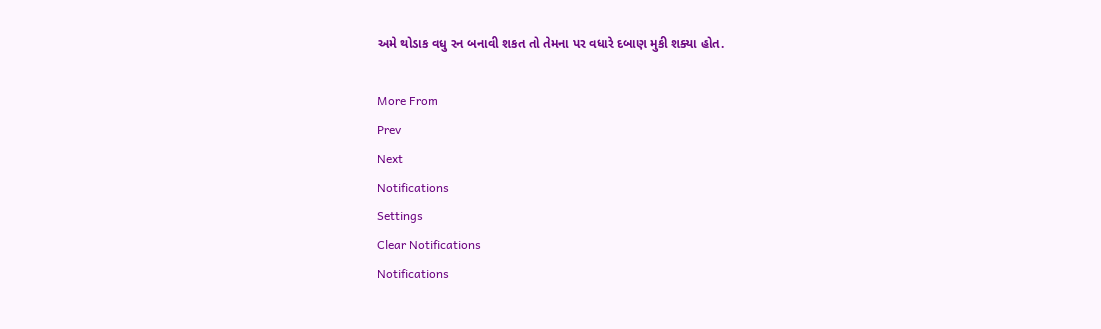અમે થોડાક વધુ રન બનાવી શકત તો તેમના પર વધારે દબાણ મુકી શક્યા હોત.

More From
Prev
Next
Notifications
Settings
Clear Notifications
Notifications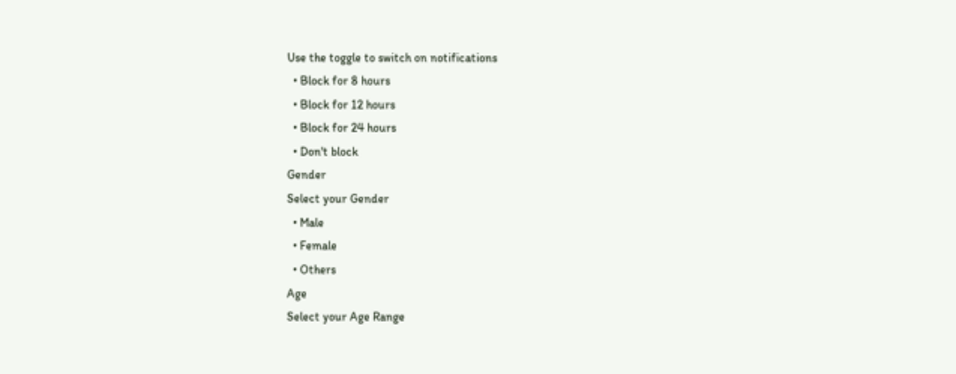Use the toggle to switch on notifications
  • Block for 8 hours
  • Block for 12 hours
  • Block for 24 hours
  • Don't block
Gender
Select your Gender
  • Male
  • Female
  • Others
Age
Select your Age Range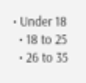• Under 18
  • 18 to 25
  • 26 to 35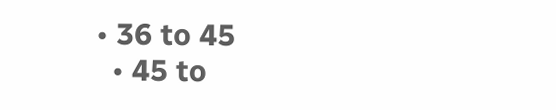• 36 to 45
  • 45 to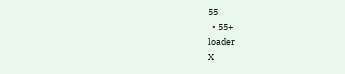55
  • 55+
loader
X